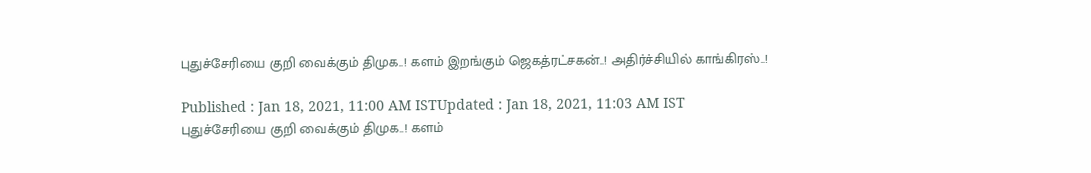புதுச்சேரியை குறி வைக்கும் திமுக..! களம் இறங்கும் ஜெகத்ரட்சகன்..! அதிர்ச்சியில் காங்கிரஸ்..!

Published : Jan 18, 2021, 11:00 AM ISTUpdated : Jan 18, 2021, 11:03 AM IST
புதுச்சேரியை குறி வைக்கும் திமுக..! களம்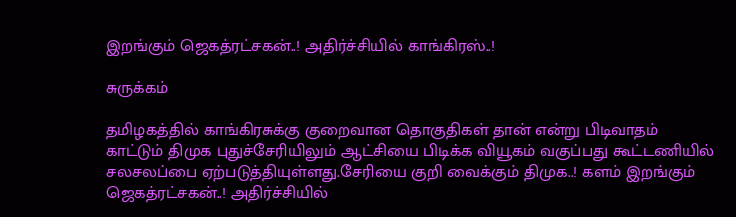இறங்கும் ஜெகத்ரட்சகன்..! அதிர்ச்சியில் காங்கிரஸ்..!

சுருக்கம்

தமிழகத்தில் காங்கிரசுக்கு குறைவான தொகுதிகள் தான் என்று பிடிவாதம் காட்டும் திமுக புதுச்சேரியிலும் ஆட்சியை பிடிக்க வியூகம் வகுப்பது கூட்டணியில் சலசலப்பை ஏற்படுத்தியுள்ளது.சேரியை குறி வைக்கும் திமுக..! களம் இறங்கும் ஜெகத்ரட்சகன்..! அதிர்ச்சியில்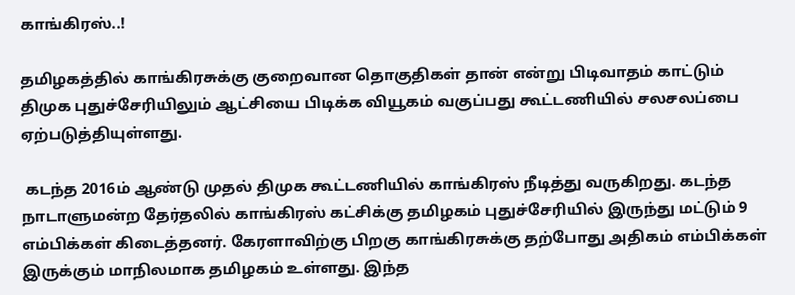காங்கிரஸ்..!

தமிழகத்தில் காங்கிரசுக்கு குறைவான தொகுதிகள் தான் என்று பிடிவாதம் காட்டும் திமுக புதுச்சேரியிலும் ஆட்சியை பிடிக்க வியூகம் வகுப்பது கூட்டணியில் சலசலப்பை ஏற்படுத்தியுள்ளது.

 கடந்த 2016ம் ஆண்டு முதல் திமுக கூட்டணியில் காங்கிரஸ் நீடித்து வருகிறது. கடந்த நாடாளுமன்ற தேர்தலில் காங்கிரஸ் கட்சிக்கு தமிழகம் புதுச்சேரியில் இருந்து மட்டும் 9 எம்பிக்கள் கிடைத்தனர். கேரளாவிற்கு பிறகு காங்கிரசுக்கு தற்போது அதிகம் எம்பிக்கள் இருக்கும் மாநிலமாக தமிழகம் உள்ளது. இந்த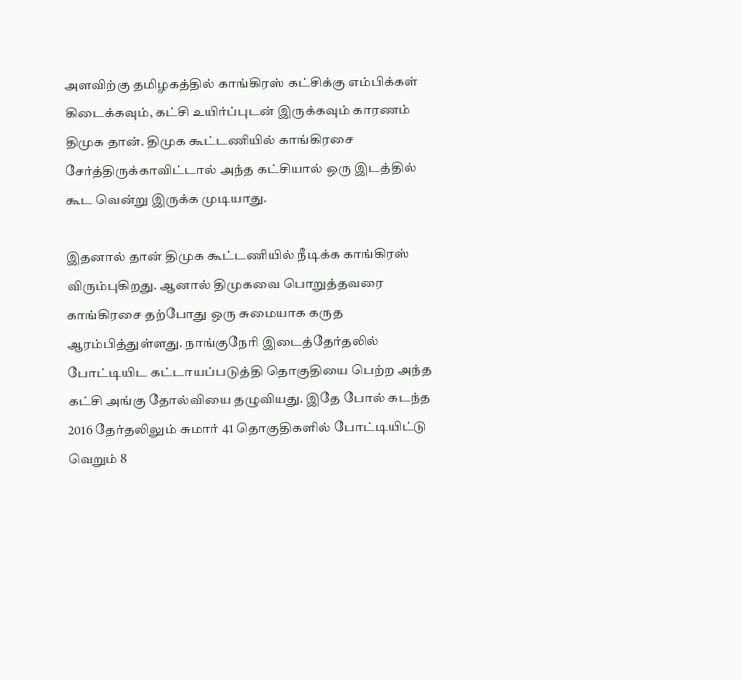அளவிற்கு தமிழகத்தில் காங்கிரஸ் கட்சிக்கு எம்பிக்கள் கிடைக்கவும், கட்சி உயிர்ப்புடன் இருக்கவும் காரணம் திமுக தான். திமுக கூட்டணியில் காங்கிரசை சேர்த்திருக்காவிட்டால் அந்த கட்சியால் ஒரு இடத்தில் கூட வென்று இருக்க முடியாது.

இதனால் தான் திமுக கூட்டணியில் நீடிக்க காங்கிரஸ் விரும்புகிறது. ஆனால் திமுகவை பொறுத்தவரை காங்கிரசை தற்போது ஒரு சுமையாக கருத ஆரம்பித்துள்ளது. நாங்குநேரி இடைத்தேர்தலில் போட்டியிட கட்டாயப்படுத்தி தொகுதியை பெற்ற அந்த கட்சி அங்கு தோல்வியை தழுவியது. இதே போல் கடந்த 2016 தேர்தலிலும் சுமார் 41 தொகுதிகளில் போட்டியிட்டு வெறும் 8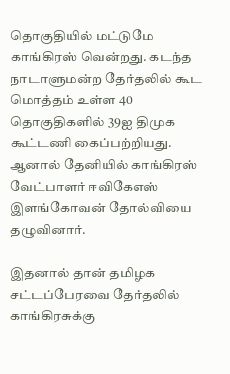தொகுதியில் மட்டுமே காங்கிரஸ் வென்றது. கடந்த நாடாளுமன்ற தேர்தலில் கூட மொத்தம் உள்ள 40 தொகுதிகளில் 39ஐ திமுக கூட்டணி கைப்பற்றியது. ஆனால் தேனியில் காங்கிரஸ் வேட்பாளர் ஈவிகேஎஸ் இளங்கோவன் தோல்வியை தழுவினார்.

இதனால் தான் தமிழக சட்டப்பேரவை தேர்தலில் காங்கிரசுக்கு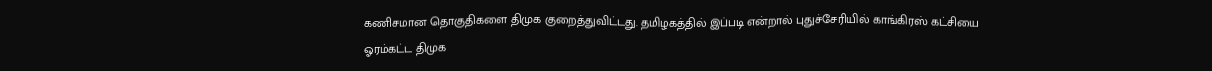கணிசமான தொகுதிகளை திமுக குறைத்துவிட்டது. தமிழகத்தில் இப்படி என்றால் புதுச்சேரியில் காங்கிரஸ் கட்சியை ஓரம்கட்ட திமுக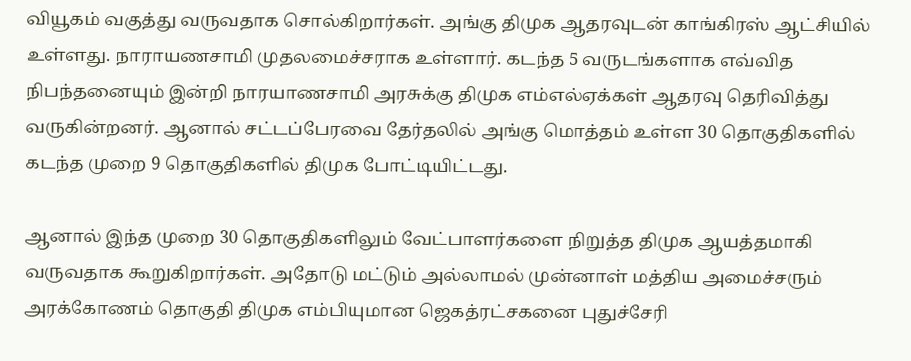வியூகம் வகுத்து வருவதாக சொல்கிறார்கள். அங்கு திமுக ஆதரவுடன் காங்கிரஸ் ஆட்சியில் உள்ளது. நாராயணசாமி முதலமைச்சராக உள்ளார். கடந்த 5 வருடங்களாக எவ்வித நிபந்தனையும் இன்றி நாரயாணசாமி அரசுக்கு திமுக எம்எல்ஏக்கள் ஆதரவு தெரிவித்து வருகின்றனர். ஆனால் சட்டப்பேரவை தேர்தலில் அங்கு மொத்தம் உள்ள 30 தொகுதிகளில் கடந்த முறை 9 தொகுதிகளில் திமுக போட்டியிட்டது.

ஆனால் இந்த முறை 30 தொகுதிகளிலும் வேட்பாளர்களை நிறுத்த திமுக ஆயத்தமாகி வருவதாக கூறுகிறார்கள். அதோடு மட்டும் அல்லாமல் முன்னாள் மத்திய அமைச்சரும் அரக்கோணம் தொகுதி திமுக எம்பியுமான ஜெகத்ரட்சகனை புதுச்சேரி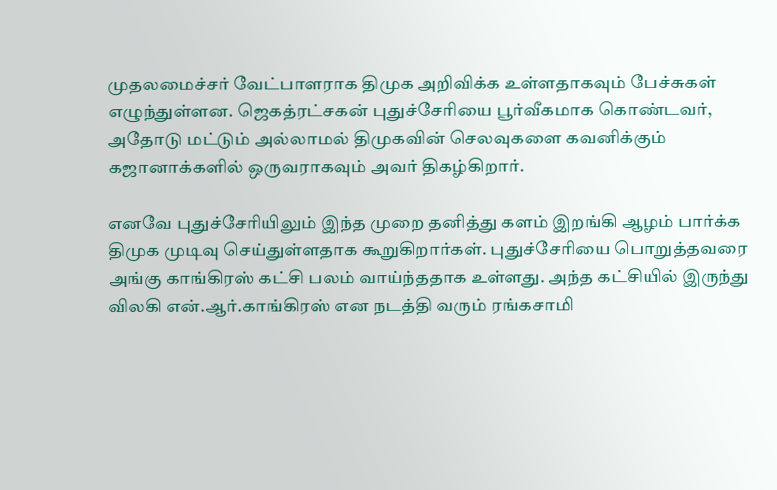முதலமைச்சர் வேட்பாளராக திமுக அறிவிக்க உள்ளதாகவும் பேச்சுகள் எழுந்துள்ளன. ஜெகத்ரட்சகன் புதுச்சேரியை பூர்வீகமாக கொண்டவர், அதோடு மட்டும் அல்லாமல் திமுகவின் செலவுகளை கவனிக்கும் கஜானாக்களில் ஒருவராகவும் அவர் திகழ்கிறார்.

எனவே புதுச்சேரியிலும் இந்த முறை தனித்து களம் இறங்கி ஆழம் பார்க்க திமுக முடிவு செய்துள்ளதாக கூறுகிறார்கள். புதுச்சேரியை பொறுத்தவரை அங்கு காங்கிரஸ் கட்சி பலம் வாய்ந்ததாக உள்ளது. அந்த கட்சியில் இருந்து விலகி என்.ஆர்.காங்கிரஸ் என நடத்தி வரும் ரங்கசாமி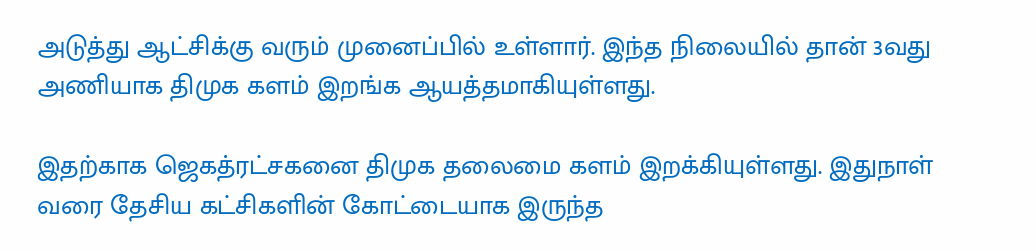அடுத்து ஆட்சிக்கு வரும் முனைப்பில் உள்ளார். இந்த நிலையில் தான் 3வது அணியாக திமுக களம் இறங்க ஆயத்தமாகியுள்ளது.

இதற்காக ஜெகத்ரட்சகனை திமுக தலைமை களம் இறக்கியுள்ளது. இதுநாள் வரை தேசிய கட்சிகளின் கோட்டையாக இருந்த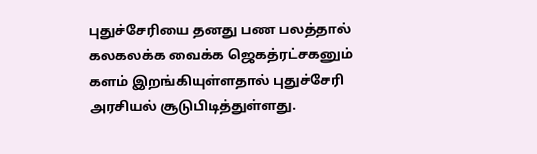புதுச்சேரியை தனது பண பலத்தால் கலகலக்க வைக்க ஜெகத்ரட்சகனும் களம் இறங்கியுள்ளதால் புதுச்சேரி அரசியல் சூடுபிடித்துள்ளது.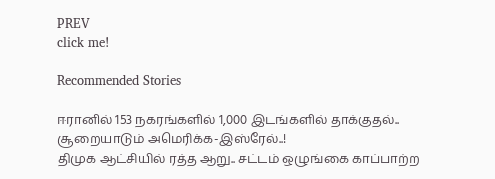PREV
click me!

Recommended Stories

ஈரானில் 153 நகரங்களில் 1,000 இடங்களில் தாக்குதல்.. சூறையாடும் அமெரிக்க-இஸ்ரேல்..!
திமுக ஆட்சியில் ரத்த ஆறு.. சட்டம் ஒழுங்கை காப்பாற்ற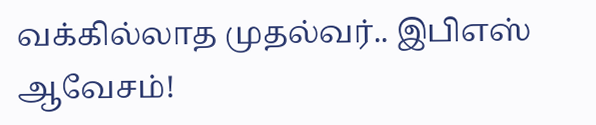வக்கில்லாத முதல்வர்.. இபிஎஸ் ஆவேசம்!